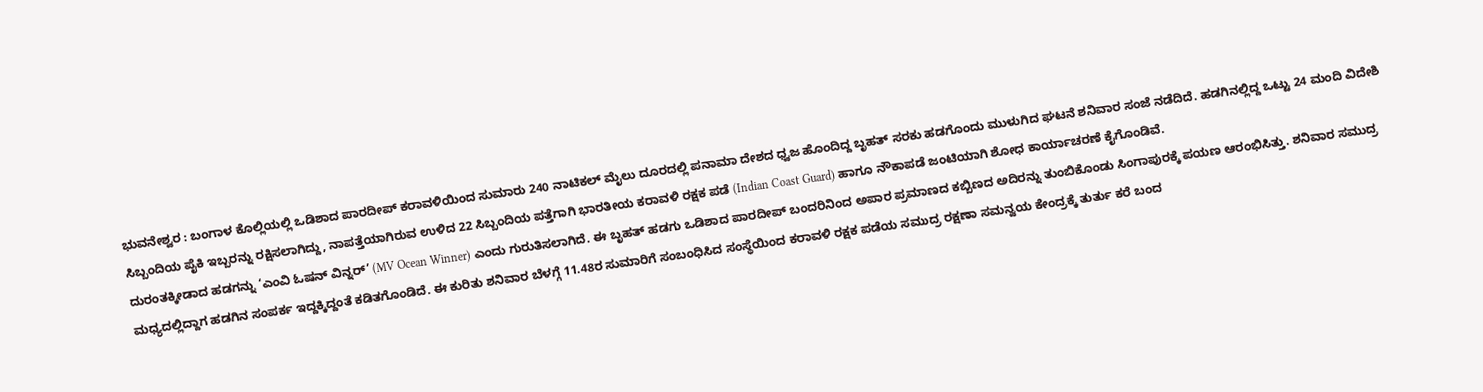ಭುವನೇಶ್ವರ : ಬಂಗಾಳ ಕೊಲ್ಲಿಯಲ್ಲಿ ಒಡಿಶಾದ ಪಾರದೀಪ್ ಕರಾವಳಿಯಿಂದ ಸುಮಾರು 240 ನಾಟಿಕಲ್ ಮೈಲು ದೂರದಲ್ಲಿ ಪನಾಮಾ ದೇಶದ ಧ್ವಜ ಹೊಂದಿದ್ದ ಬೃಹತ್ ಸರಕು ಹಡಗೊಂದು ಮುಳುಗಿದ ಘಟನೆ ಶನಿವಾರ ಸಂಜೆ ನಡೆದಿದೆ. ಹಡಗಿನಲ್ಲಿದ್ದ ಒಟ್ಟು 24 ಮಂದಿ ವಿದೇಶಿ ಸಿಬ್ಬಂದಿಯ ಪೈಕಿ ಇಬ್ಬರನ್ನು ರಕ್ಷಿಸಲಾಗಿದ್ದು, ನಾಪತ್ತೆಯಾಗಿರುವ ಉಳಿದ 22 ಸಿಬ್ಬಂದಿಯ ಪತ್ತೆಗಾಗಿ ಭಾರತೀಯ ಕರಾವಳಿ ರಕ್ಷಕ ಪಡೆ (Indian Coast Guard) ಹಾಗೂ ನೌಕಾಪಡೆ ಜಂಟಿಯಾಗಿ ಶೋಧ ಕಾರ್ಯಾಚರಣೆ ಕೈಗೊಂಡಿವೆ.
ದುರಂತಕ್ಕೀಡಾದ ಹಡಗನ್ನು ‘ಎಂವಿ ಓಷನ್ ವಿನ್ನರ್’ (MV Ocean Winner) ಎಂದು ಗುರುತಿಸಲಾಗಿದೆ. ಈ ಬೃಹತ್ ಹಡಗು ಒಡಿಶಾದ ಪಾರದೀಪ್ ಬಂದರಿನಿಂದ ಅಪಾರ ಪ್ರಮಾಣದ ಕಬ್ಬಿಣದ ಅದಿರನ್ನು ತುಂಬಿಕೊಂಡು ಸಿಂಗಾಪುರಕ್ಕೆ ಪಯಣ ಆರಂಭಿಸಿತ್ತು. ಶನಿವಾರ ಸಮುದ್ರ ಮಧ್ಯದಲ್ಲಿದ್ದಾಗ ಹಡಗಿನ ಸಂಪರ್ಕ ಇದ್ದಕ್ಕಿದ್ದಂತೆ ಕಡಿತಗೊಂಡಿದೆ. ಈ ಕುರಿತು ಶನಿವಾರ ಬೆಳಗ್ಗೆ 11.48ರ ಸುಮಾರಿಗೆ ಸಂಬಂಧಿಸಿದ ಸಂಸ್ಥೆಯಿಂದ ಕರಾವಳಿ ರಕ್ಷಕ ಪಡೆಯ ಸಮುದ್ರ ರಕ್ಷಣಾ ಸಮನ್ವಯ ಕೇಂದ್ರಕ್ಕೆ ತುರ್ತು ಕರೆ ಬಂದ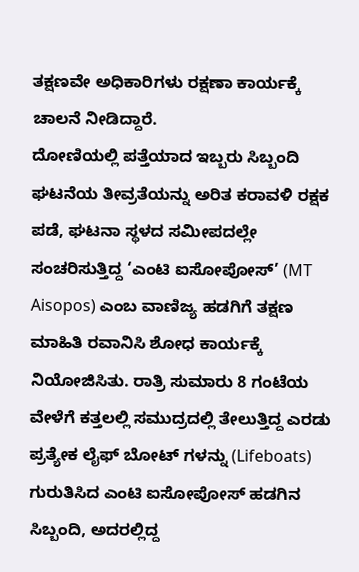ತಕ್ಷಣವೇ ಅಧಿಕಾರಿಗಳು ರಕ್ಷಣಾ ಕಾರ್ಯಕ್ಕೆ ಚಾಲನೆ ನೀಡಿದ್ದಾರೆ.
ದೋಣಿಯಲ್ಲಿ ಪತ್ತೆಯಾದ ಇಬ್ಬರು ಸಿಬ್ಬಂದಿ
ಘಟನೆಯ ತೀವ್ರತೆಯನ್ನು ಅರಿತ ಕರಾವಳಿ ರಕ್ಷಕ ಪಡೆ, ಘಟನಾ ಸ್ಥಳದ ಸಮೀಪದಲ್ಲೇ ಸಂಚರಿಸುತ್ತಿದ್ದ ‘ಎಂಟಿ ಐಸೋಪೋಸ್’ (MT Aisopos) ಎಂಬ ವಾಣಿಜ್ಯ ಹಡಗಿಗೆ ತಕ್ಷಣ ಮಾಹಿತಿ ರವಾನಿಸಿ ಶೋಧ ಕಾರ್ಯಕ್ಕೆ ನಿಯೋಜಿಸಿತು. ರಾತ್ರಿ ಸುಮಾರು 8 ಗಂಟೆಯ ವೇಳೆಗೆ ಕತ್ತಲಲ್ಲಿ ಸಮುದ್ರದಲ್ಲಿ ತೇಲುತ್ತಿದ್ದ ಎರಡು ಪ್ರತ್ಯೇಕ ಲೈಫ್ ಬೋಟ್ ಗಳನ್ನು (Lifeboats) ಗುರುತಿಸಿದ ಎಂಟಿ ಐಸೋಪೋಸ್ ಹಡಗಿನ ಸಿಬ್ಬಂದಿ, ಅದರಲ್ಲಿದ್ದ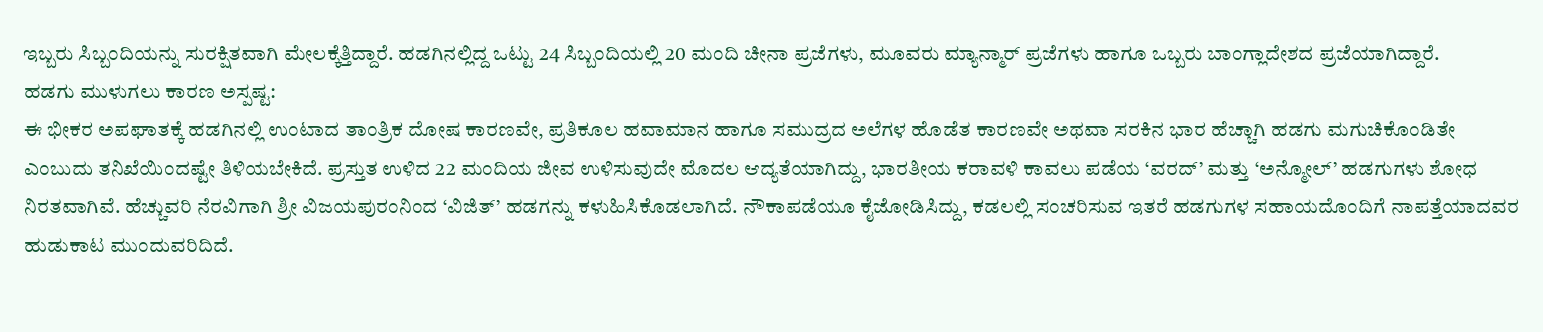ಇಬ್ಬರು ಸಿಬ್ಬಂದಿಯನ್ನು ಸುರಕ್ಷಿತವಾಗಿ ಮೇಲಕ್ಕೆತ್ತಿದ್ದಾರೆ. ಹಡಗಿನಲ್ಲಿದ್ದ ಒಟ್ಟು 24 ಸಿಬ್ಬಂದಿಯಲ್ಲಿ 20 ಮಂದಿ ಚೀನಾ ಪ್ರಜೆಗಳು, ಮೂವರು ಮ್ಯಾನ್ಮಾರ್ ಪ್ರಜೆಗಳು ಹಾಗೂ ಒಬ್ಬರು ಬಾಂಗ್ಲಾದೇಶದ ಪ್ರಜೆಯಾಗಿದ್ದಾರೆ.
ಹಡಗು ಮುಳುಗಲು ಕಾರಣ ಅಸ್ಪಷ್ಟ:
ಈ ಭೀಕರ ಅಪಘಾತಕ್ಕೆ ಹಡಗಿನಲ್ಲಿ ಉಂಟಾದ ತಾಂತ್ರಿಕ ದೋಷ ಕಾರಣವೇ, ಪ್ರತಿಕೂಲ ಹವಾಮಾನ ಹಾಗೂ ಸಮುದ್ರದ ಅಲೆಗಳ ಹೊಡೆತ ಕಾರಣವೇ ಅಥವಾ ಸರಕಿನ ಭಾರ ಹೆಚ್ಚಾಗಿ ಹಡಗು ಮಗುಚಿಕೊಂಡಿತೇ ಎಂಬುದು ತನಿಖೆಯಿಂದಷ್ಟೇ ತಿಳಿಯಬೇಕಿದೆ. ಪ್ರಸ್ತುತ ಉಳಿದ 22 ಮಂದಿಯ ಜೀವ ಉಳಿಸುವುದೇ ಮೊದಲ ಆದ್ಯತೆಯಾಗಿದ್ದು, ಭಾರತೀಯ ಕರಾವಳಿ ಕಾವಲು ಪಡೆಯ ‘ವರದ್’ ಮತ್ತು ‘ಅನ್ಮೋಲ್’ ಹಡಗುಗಳು ಶೋಧ ನಿರತವಾಗಿವೆ. ಹೆಚ್ಚುವರಿ ನೆರವಿಗಾಗಿ ಶ್ರೀ ವಿಜಯಪುರಂನಿಂದ ‘ವಿಜಿತ್’ ಹಡಗನ್ನು ಕಳುಹಿಸಿಕೊಡಲಾಗಿದೆ. ನೌಕಾಪಡೆಯೂ ಕೈಜೋಡಿಸಿದ್ದು, ಕಡಲಲ್ಲಿ ಸಂಚರಿಸುವ ಇತರೆ ಹಡಗುಗಳ ಸಹಾಯದೊಂದಿಗೆ ನಾಪತ್ತೆಯಾದವರ ಹುಡುಕಾಟ ಮುಂದುವರಿದಿದೆ.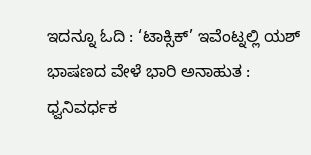ಇದನ್ನೂ ಓದಿ : ‘ಟಾಕ್ಸಿಕ್’ ಇವೆಂಟ್ನಲ್ಲಿ ಯಶ್ ಭಾಷಣದ ವೇಳೆ ಭಾರಿ ಅನಾಹುತ : ಧ್ವನಿವರ್ಧಕ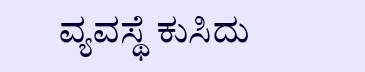ವ್ಯವಸ್ಥೆ ಕುಸಿದು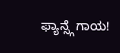ಫ್ಯಾನ್ಸ್ಗೆ ಗಾಯ!